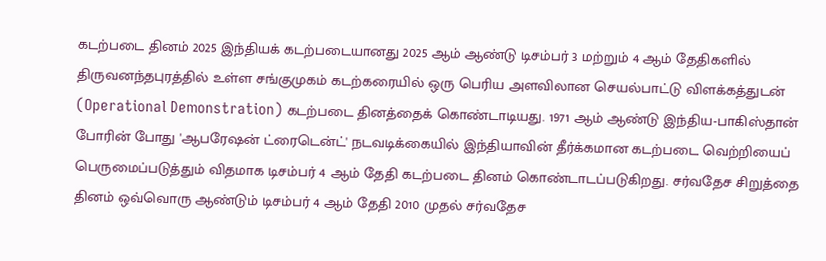கடற்படை தினம் 2025 இந்தியக் கடற்படையானது 2025 ஆம் ஆண்டு டிசம்பர் 3 மற்றும் 4 ஆம் தேதிகளில் திருவனந்தபுரத்தில் உள்ள சங்குமுகம் கடற்கரையில் ஒரு பெரிய அளவிலான செயல்பாட்டு விளக்கத்துடன் (Operational Demonstration) கடற்படை தினத்தைக் கொண்டாடியது. 1971 ஆம் ஆண்டு இந்திய-பாகிஸ்தான் போரின் போது 'ஆபரேஷன் ட்ரைடென்ட்' நடவடிக்கையில் இந்தியாவின் தீர்க்கமான கடற்படை வெற்றியைப் பெருமைப்படுத்தும் விதமாக டிசம்பர் 4 ஆம் தேதி கடற்படை தினம் கொண்டாடப்படுகிறது. சர்வதேச சிறுத்தை தினம் ஒவ்வொரு ஆண்டும் டிசம்பர் 4 ஆம் தேதி 2010 முதல் சர்வதேச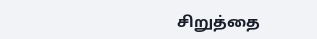சிறுத்தை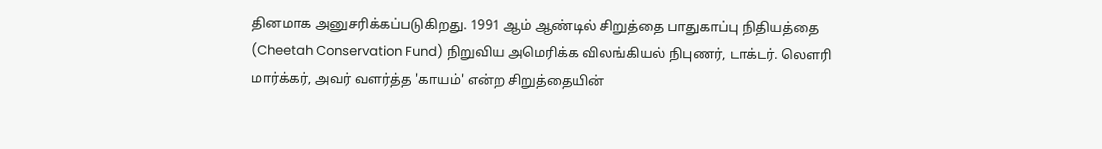தினமாக அனுசரிக்கப்படுகிறது. 1991 ஆம் ஆண்டில் சிறுத்தை பாதுகாப்பு நிதியத்தை (Cheetah Conservation Fund) நிறுவிய அமெரிக்க விலங்கியல் நிபுணர், டாக்டர். லௌரி மார்க்கர், அவர் வளர்த்த 'காயம்' என்ற சிறுத்தையின்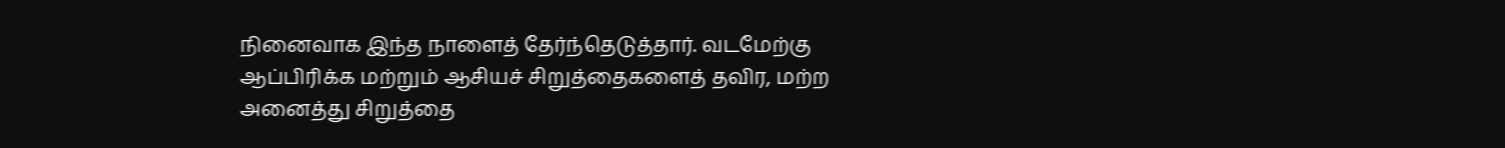நினைவாக இந்த நாளைத் தேர்ந்தெடுத்தார். வடமேற்கு ஆப்பிரிக்க மற்றும் ஆசியச் சிறுத்தைகளைத் தவிர, மற்ற அனைத்து சிறுத்தை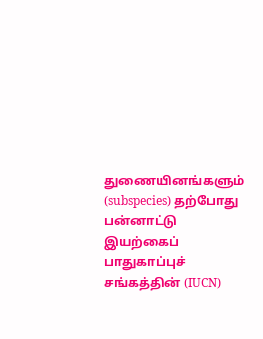துணையினங்களும் (subspecies) தற்போது பன்னாட்டு இயற்கைப் பாதுகாப்புச் சங்கத்தின் (IUCN)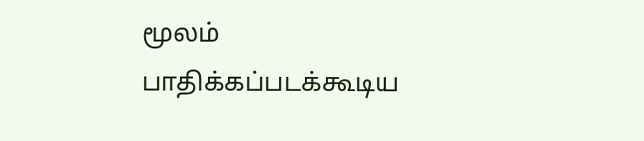மூலம் பாதிக்கப்படக்கூடிய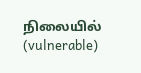நிலையில் (vulnerable)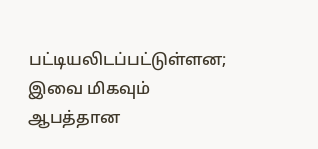பட்டியலிடப்பட்டுள்ளன; இவை மிகவும் ஆபத்தான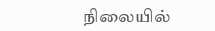நிலையில்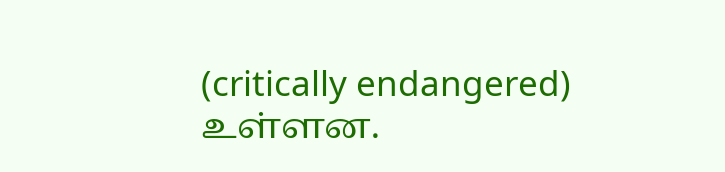(critically endangered) உள்ளன.